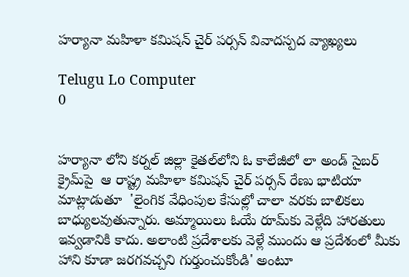హర్యానా మహిళా కమిషన్‌ చైర్‌ పర్సన్‌ వివాదస్పద వ్యాఖ్యలు

Telugu Lo Computer
0


హర్యానా లోని కర్నల్ జిల్లా కైతల్‌లోని ఓ కాలేజీలో లా అండ్‌ సైబర్‌ క్రైమ్‌పై  ఆ రాష్ట్ర మహిళా కమిషన్‌ చైర్‌ పర్సన్‌ రేణు భాటియా మాట్లాడుతూ  'లైంగిక వేధింపుల కేసుల్లో చాలా వరకు బాలికలు బాధ్యులవుతున్నారు. అమ్మాయిలు ఓయే రూమ్‌కు వెళ్లేది హారతులు ఇవ్వడానికి కాదు. అలాంటి ప్రదేశాలకు వెళ్లే ముందు ఆ ప్రదేశంలో మీకు హాని కూడా జరగవచ్చని గుర్తుంచుకోండి' అంటూ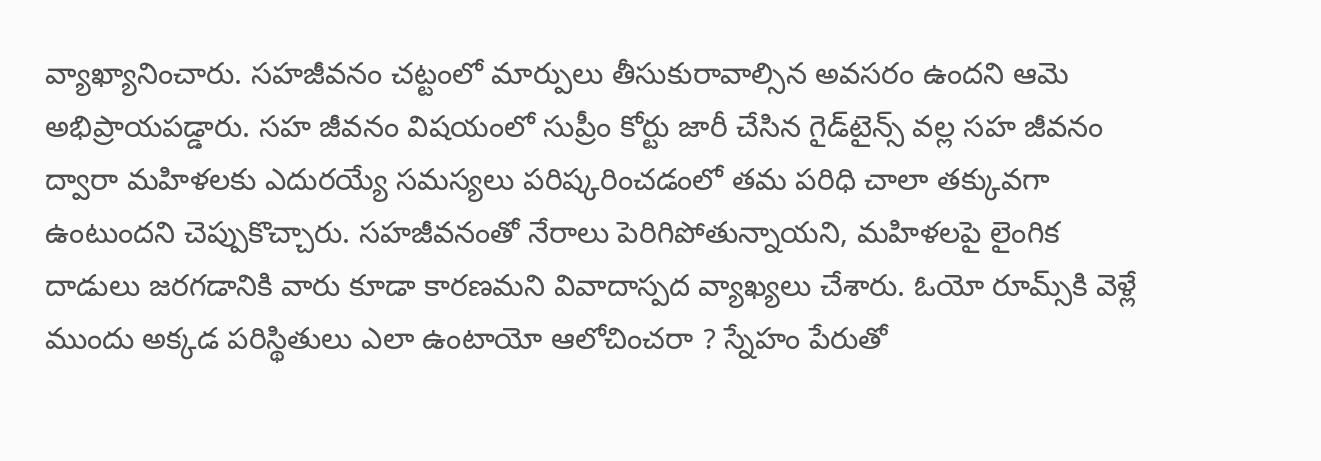వ్యాఖ్యానించారు. సహజీవనం చట్టంలో మార్పులు తీసుకురావాల్సిన అవసరం ఉందని ఆమె అభిప్రాయపడ్డారు. సహ జీవనం విషయంలో సుప్రీం కోర్టు జారీ చేసిన గైడ్‌టైన్స్‌ వల్ల సహ జీవనం ద్వారా మహిళలకు ఎదురయ్యే సమస్యలు పరిష్కరించడంలో తమ పరిధి చాలా తక్కువగా ఉంటుందని చెప్పుకొచ్చారు. సహజీవనంతో నేరాలు పెరిగిపోతున్నాయని, మహిళలపై లైంగిక దాడులు జరగడానికి వారు కూడా కారణమని వివాదాస్పద వ్యాఖ్యలు చేశారు. ఓయో రూమ్స్‌కి వెళ్లే ముందు అక్కడ పరిస్థితులు ఎలా ఉంటాయో ఆలోచించరా ? స్నేహం పేరుతో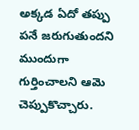అక్కడ ఏదో తప్పు పనే జరుగుతుందని ముందుగా గుర్తించాలని ఆమె చెప్పుకొచ్చారు.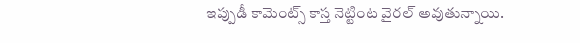ఇప్పుడీ కామెంట్స్‌ కాస్త నెట్టింట వైరల్ అవుతున్నాయి.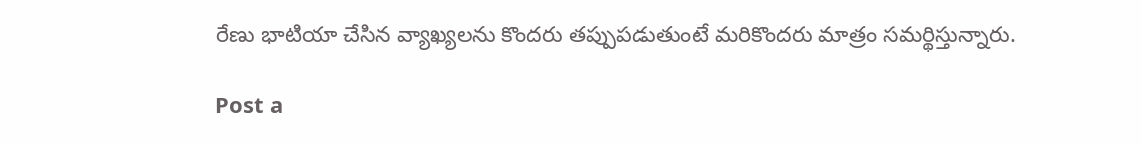రేణు భాటియా చేసిన వ్యాఖ్యలను కొందరు తప్పుపడుతుంటే మరికొందరు మాత్రం సమర్థిస్తున్నారు.

Post a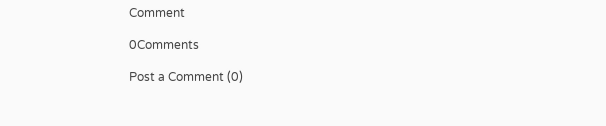Comment

0Comments

Post a Comment (0)